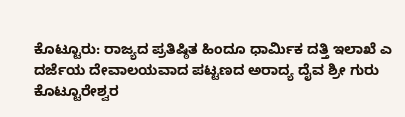ಕೊಟ್ಟೂರು: ರಾಜ್ಯದ ಪ್ರತಿಷ್ಠಿತ ಹಿಂದೂ ಧಾರ್ಮಿಕ ದತ್ತಿ ಇಲಾಖೆ ಎ ದರ್ಜೆಯ ದೇವಾಲಯವಾದ ಪಟ್ಟಣದ ಅರಾದ್ಯ ದೈವ ಶ್ರೀ ಗುರು ಕೊಟ್ಟೂರೇಶ್ವರ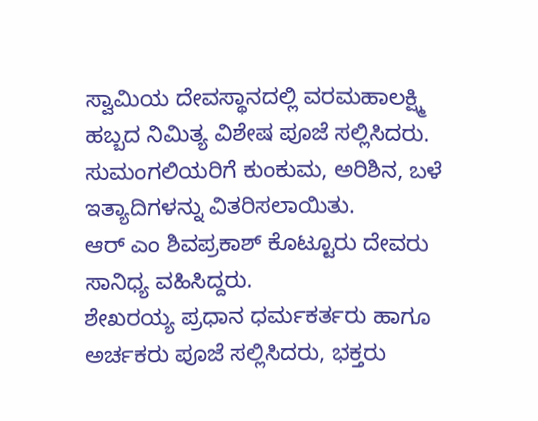ಸ್ವಾಮಿಯ ದೇವಸ್ಥಾನದಲ್ಲಿ ವರಮಹಾಲಕ್ಷ್ಮಿ ಹಬ್ಬದ ನಿಮಿತ್ಯ ವಿಶೇಷ ಪೂಜೆ ಸಲ್ಲಿಸಿದರು. ಸುಮಂಗಲಿಯರಿಗೆ ಕುಂಕುಮ, ಅರಿಶಿನ, ಬಳೆ ಇತ್ಯಾದಿಗಳನ್ನು ವಿತರಿಸಲಾಯಿತು.
ಆರ್ ಎಂ ಶಿವಪ್ರಕಾಶ್ ಕೊಟ್ಟೂರು ದೇವರು ಸಾನಿಧ್ಯ ವಹಿಸಿದ್ದರು.
ಶೇಖರಯ್ಯ ಪ್ರಧಾನ ಧರ್ಮಕರ್ತರು ಹಾಗೂ ಅರ್ಚಕರು ಪೂಜೆ ಸಲ್ಲಿಸಿದರು, ಭಕ್ತರು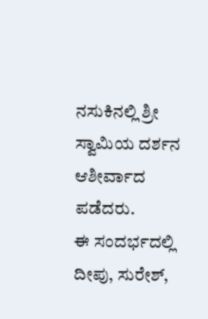ನಸುಕಿನಲ್ಲಿ ಶ್ರೀ ಸ್ವಾಮಿಯ ದರ್ಶನ ಆಶೀರ್ವಾದ ಪಡೆದರು.
ಈ ಸಂದರ್ಭದಲ್ಲಿ ದೀಪು, ಸುರೇಶ್,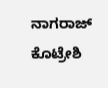ನಾಗರಾಜ್ ಕೊಟ್ರೇಶಿ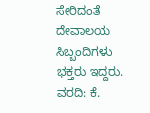ಸೇರಿದಂತೆ ದೇವಾಲಯ ಸಿಬ್ಬಂದಿಗಳು ಭಕ್ತರು ಇದ್ದರು.
ವರದಿ: ಕೆ.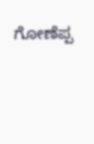ಗೋಣೆಪ್ಪ